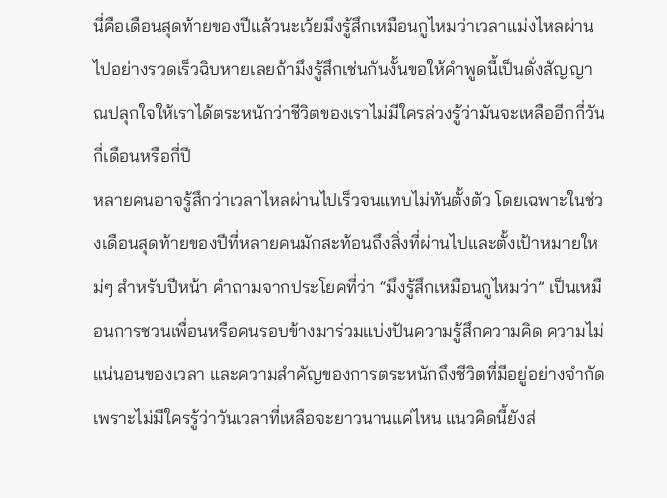นี่คือเดือนสุดท้ายของปีแล้วนะเว้ยมึงรู้สึกเหมือนกูไหมว่าเวลาแม่งไหลผ่านไปอย่างรวดเร็วฉิบหายเลยถ้ามึงรู้สึกเช่นกันงั้นขอให้คำพูดนี้เป็นดั่งสัญญาณปลุกใจให้เราได้ตระหนักว่าชีวิตของเราไม่มีใครล่วงรู้ว่ามันจะเหลืออีกกี่วันกี่เดือนหรือกี่ปี
หลายคนอาจรู้สึกว่าเวลาไหลผ่านไปเร็วจนแทบไม่ทันตั้งตัว โดยเฉพาะในช่วงเดือนสุดท้ายของปีที่หลายคนมักสะท้อนถึงสิ่งที่ผ่านไปและตั้งเป้าหมายใหม่ๆ สำหรับปีหน้า คำถามจากประโยคที่ว่า “มึงรู้สึกเหมือนกูไหมว่า” เป็นเหมือนการชวนเพื่อนหรือคนรอบข้างมาร่วมแบ่งปันความรู้สึกความคิด ความไม่แน่นอนของเวลา และความสำคัญของการตระหนักถึงชีวิตที่มีอยู่อย่างจำกัด เพราะไม่มีใครรู้ว่าวันเวลาที่เหลือจะยาวนานแค่ไหน แนวคิดนี้ยังส่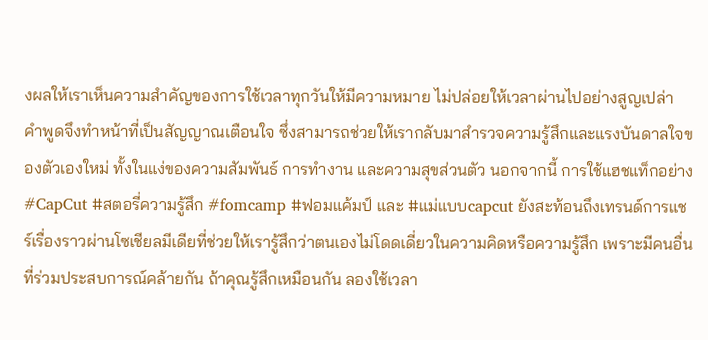งผลให้เราเห็นความสำคัญของการใช้เวลาทุกวันให้มีความหมาย ไม่ปล่อยให้เวลาผ่านไปอย่างสูญเปล่า คำพูดจึงทำหน้าที่เป็นสัญญาณเตือนใจ ซึ่งสามารถช่วยให้เรากลับมาสำรวจความรู้สึกและแรงบันดาลใจของตัวเองใหม่ ทั้งในแง่ของความสัมพันธ์ การทำงาน และความสุขส่วนตัว นอกจากนี้ การใช้แฮชแท็กอย่าง #CapCut #สตอรี่ความรู้สึก #fomcamp #ฟอมแค้มป์ และ #แม่แบบcapcut ยังสะท้อนถึงเทรนด์การแชร์เรื่องราวผ่านโซเชียลมีเดียที่ช่วยให้เรารู้สึกว่าตนเองไม่โดดเดี่ยวในความคิดหรือความรู้สึก เพราะมีคนอื่นที่ร่วมประสบการณ์คล้ายกัน ถ้าคุณรู้สึกเหมือนกัน ลองใช้เวลา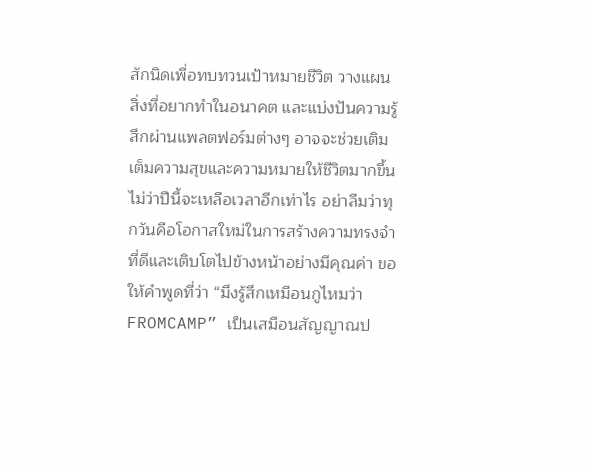สักนิดเพื่อทบทวนเป้าหมายชีวิต วางแผนสิ่งที่อยากทำในอนาคต และแบ่งปันความรู้สึกผ่านแพลตฟอร์มต่างๆ อาจจะช่วยเติมเต็มความสุขและความหมายให้ชีวิตมากขึ้น ไม่ว่าปีนี้จะเหลือเวลาอีกเท่าไร อย่าลืมว่าทุกวันคือโอกาสใหม่ในการสร้างความทรงจำที่ดีและเติบโตไปข้างหน้าอย่างมีคุณค่า ขอให้คำพูดที่ว่า “มึงรู้สึกเหมือนกูไหมว่า FROMCAMP” เป็นเสมือนสัญญาณป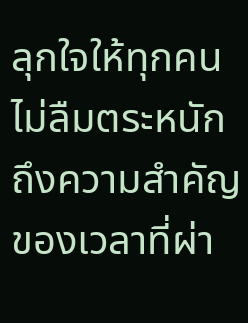ลุกใจให้ทุกคนไม่ลืมตระหนักถึงความสำคัญของเวลาที่ผ่า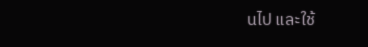นไป และใช้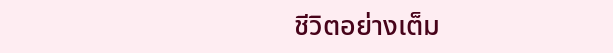ชีวิตอย่างเต็ม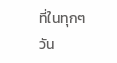ที่ในทุกๆ วัน